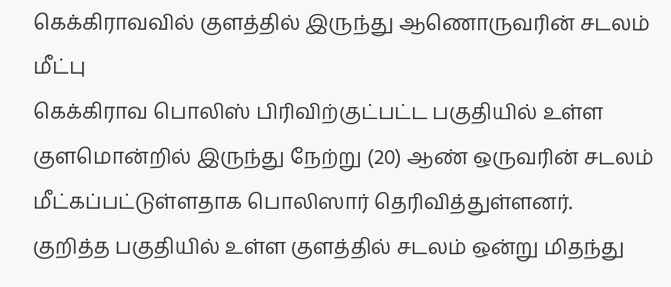கெக்கிராவவில் குளத்தில் இருந்து ஆணொருவரின் சடலம் மீட்பு
கெக்கிராவ பொலிஸ் பிரிவிற்குட்பட்ட பகுதியில் உள்ள குளமொன்றில் இருந்து நேற்று (20) ஆண் ஒருவரின் சடலம் மீட்கப்பட்டுள்ளதாக பொலிஸார் தெரிவித்துள்ளனர்.
குறித்த பகுதியில் உள்ள குளத்தில் சடலம் ஒன்று மிதந்து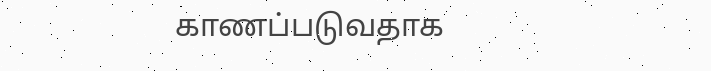காணப்படுவதாக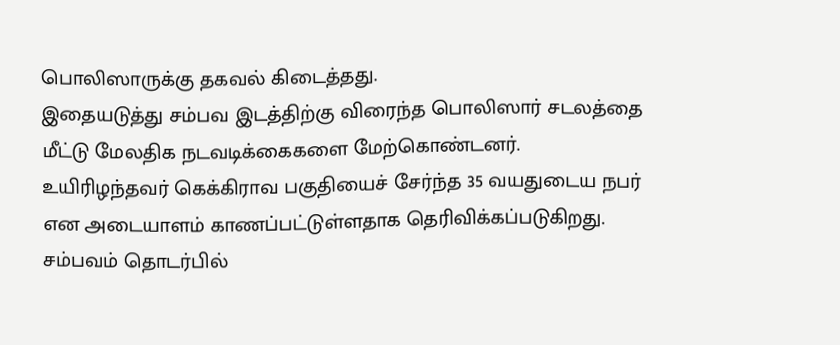பொலிஸாருக்கு தகவல் கிடைத்தது.
இதையடுத்து சம்பவ இடத்திற்கு விரைந்த பொலிஸார் சடலத்தை மீட்டு மேலதிக நடவடிக்கைகளை மேற்கொண்டனர்.
உயிரிழந்தவர் கெக்கிராவ பகுதியைச் சேர்ந்த 35 வயதுடைய நபர் என அடையாளம் காணப்பட்டுள்ளதாக தெரிவிக்கப்படுகிறது.
சம்பவம் தொடர்பில்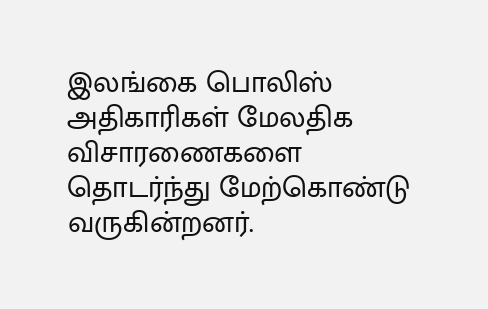இலங்கை பொலிஸ் அதிகாரிகள் மேலதிக விசாரணைகளை தொடர்ந்து மேற்கொண்டு வருகின்றனர்.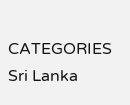CATEGORIES Sri Lanka